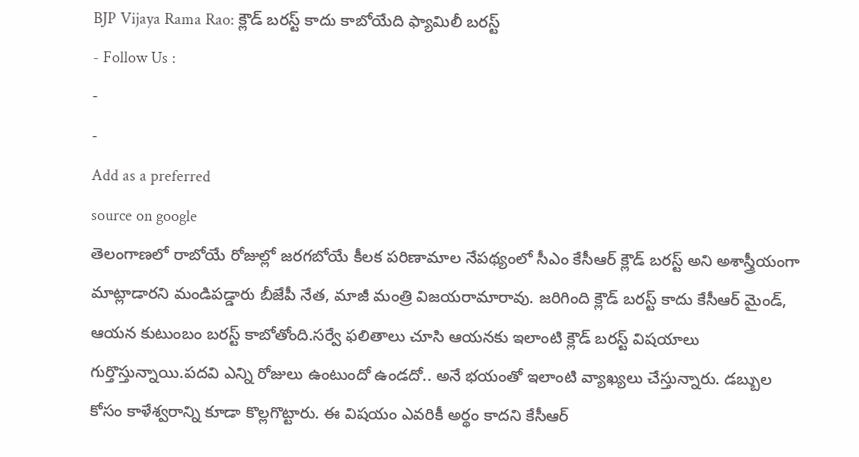BJP Vijaya Rama Rao: క్లౌడ్ బరస్ట్ కాదు కాబోయేది ఫ్యామిలీ బరస్ట్
- Follow Us :
-
-
Add as a preferred
source on google
తెలంగాణలో రాబోయే రోజుల్లో జరగబోయే కీలక పరిణామాల నేపథ్యంలో సీఎం కేసీఆర్ క్లౌడ్ బరస్ట్ అని అశాస్త్రీయంగా మాట్లాడారని మండిపడ్డారు బీజేపీ నేత, మాజీ మంత్రి విజయరామారావు. జరిగింది క్లౌడ్ బరస్ట్ కాదు కేసీఆర్ మైండ్, ఆయన కుటుంబం బరస్ట్ కాబోతోంది.సర్వే ఫలితాలు చూసి ఆయనకు ఇలాంటి క్లౌడ్ బరస్ట్ విషయాలు గుర్తొస్తున్నాయి.పదవి ఎన్ని రోజులు ఉంటుందో ఉండదో.. అనే భయంతో ఇలాంటి వ్యాఖ్యలు చేస్తున్నారు. డబ్బుల కోసం కాళేశ్వరాన్ని కూడా కొల్లగొట్టారు. ఈ విషయం ఎవరికీ అర్థం కాదని కేసీఆర్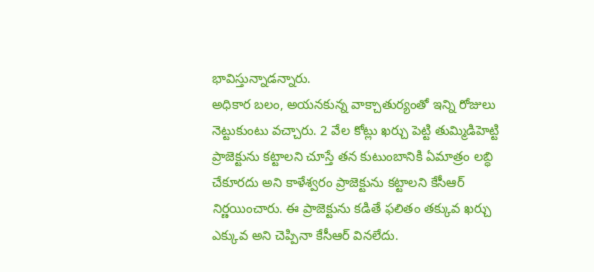భావిస్తున్నాడన్నారు.
అధికార బలం, అయనకున్న వాక్చాతుర్యంతో ఇన్ని రోజులు నెట్టుకుంటు వచ్చారు. 2 వేల కోట్లు ఖర్చు పెట్టి తుమ్మిడిహెట్టి ప్రాజెక్టును కట్టాలని చూస్తే తన కుటుంబానికి ఏమాత్రం లబ్ధి చేకూరదు అని కాళేశ్వరం ప్రాజెక్టును కట్టాలని కేసీఆర్ నిర్ణయించారు. ఈ ప్రాజెక్టును కడితే ఫలితం తక్కువ ఖర్చు ఎక్కువ అని చెప్పినా కేసీఆర్ వినలేదు.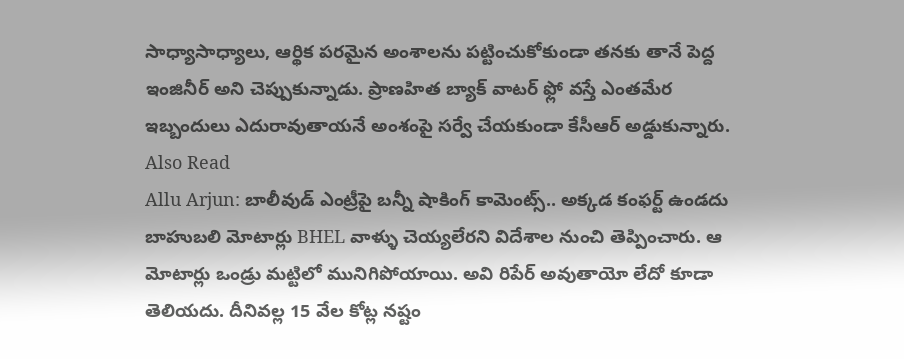సాధ్యాసాధ్యాలు, ఆర్థిక పరమైన అంశాలను పట్టించుకోకుండా తనకు తానే పెద్ద ఇంజినీర్ అని చెప్పుకున్నాడు. ప్రాణహిత బ్యాక్ వాటర్ ఫ్లో వస్తే ఎంతమేర ఇబ్బందులు ఎదురావుతాయనే అంశంపై సర్వే చేయకుండా కేసీఆర్ అడ్డుకున్నారు.
Also Read
Allu Arjun: బాలీవుడ్ ఎంట్రీపై బన్నీ షాకింగ్ కామెంట్స్.. అక్కడ కంఫర్ట్ ఉండదు
బాహుబలి మోటార్లు BHEL వాళ్ళు చెయ్యలేరని విదేశాల నుంచి తెప్పించారు. ఆ మోటార్లు ఒండ్రు మట్టిలో మునిగిపోయాయి. అవి రిపేర్ అవుతాయో లేదో కూడా తెలియదు. దీనివల్ల 15 వేల కోట్ల నష్టం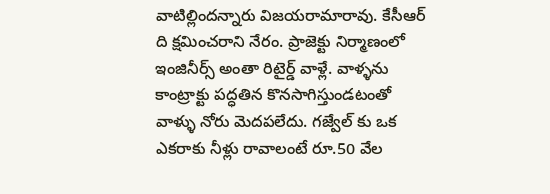వాటిల్లిందన్నారు విజయరామారావు. కేసీఆర్ ది క్షమించరాని నేరం. ప్రాజెక్టు నిర్మాణంలో ఇంజినీర్స్ అంతా రిటైర్డ్ వాళ్లే. వాళ్ళను కాంట్రాక్టు పద్ధతిన కొనసాగిస్తుండటంతో వాళ్ళు నోరు మెదపలేదు. గజ్వేల్ కు ఒక ఎకరాకు నీళ్లు రావాలంటే రూ.50 వేల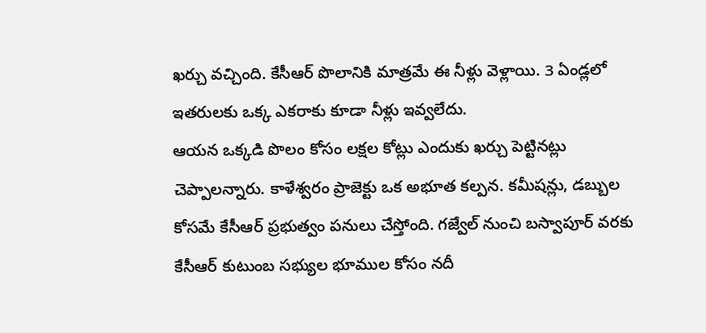ఖర్చు వచ్చింది. కేసీఆర్ పొలానికి మాత్రమే ఈ నీళ్లు వెళ్లాయి. 3 ఏండ్లలో ఇతరులకు ఒక్క ఎకరాకు కూడా నీళ్లు ఇవ్వలేదు.
ఆయన ఒక్కడి పొలం కోసం లక్షల కోట్లు ఎందుకు ఖర్చు పెట్టినట్లు చెప్పాలన్నారు. కాళేశ్వరం ప్రాజెక్టు ఒక అభూత కల్పన. కమీషన్లు, డబ్బుల కోసమే కేసీఆర్ ప్రభుత్వం పనులు చేస్తోంది. గజ్వేల్ నుంచి బస్వాపూర్ వరకు కేసీఆర్ కుటుంబ సభ్యుల భూముల కోసం నదీ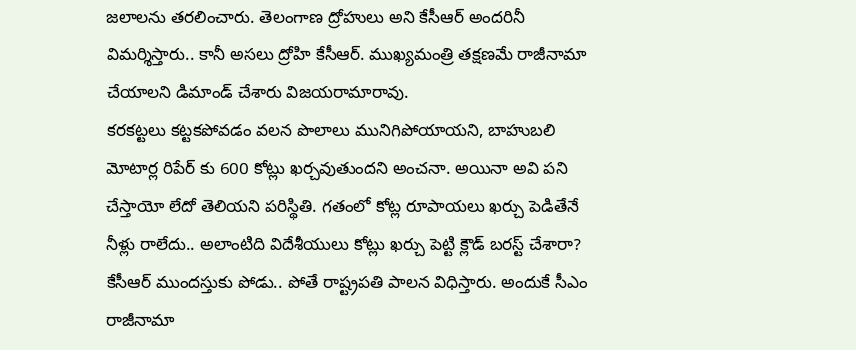జలాలను తరలించారు. తెలంగాణ ద్రోహులు అని కేసీఆర్ అందరినీ విమర్శిస్తారు.. కానీ అసలు ద్రోహి కేసీఆర్. ముఖ్యమంత్రి తక్షణమే రాజీనామా చేయాలని డిమాండ్ చేశారు విజయరామారావు.
కరకట్టలు కట్టకపోవడం వలన పొలాలు మునిగిపోయాయని, బాహుబలి మోటార్ల రిపేర్ కు 600 కోట్లు ఖర్చవుతుందని అంచనా. అయినా అవి పని చేస్తాయో లేదో తెలియని పరిస్థితి. గతంలో కోట్ల రూపాయలు ఖర్చు పెడితేనే నీళ్లు రాలేదు.. అలాంటిది విదేశీయులు కోట్లు ఖర్చు పెట్టి క్లౌడ్ బరస్ట్ చేశారా? కేసీఆర్ ముందస్తుకు పోడు.. పోతే రాష్ట్రపతి పాలన విధిస్తారు. అందుకే సీఎం రాజీనామా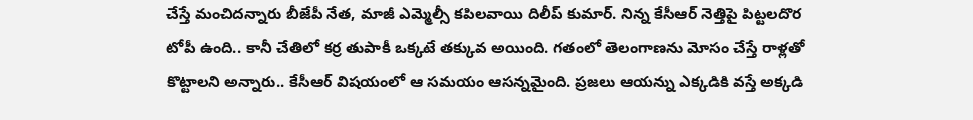చేస్తే మంచిదన్నారు బీజేపీ నేత, మాజీ ఎమ్మెల్సీ కపిలవాయి దిలీప్ కుమార్. నిన్న కేసీఆర్ నెత్తిపై పిట్టలదొర టోపీ ఉంది.. కానీ చేతిలో కర్ర తుపాకీ ఒక్కటే తక్కువ అయింది. గతంలో తెలంగాణను మోసం చేస్తే రాళ్లతో కొట్టాలని అన్నారు.. కేసీఆర్ విషయంలో ఆ సమయం ఆసన్నమైంది. ప్రజలు ఆయన్ను ఎక్కడికి వస్తే అక్కడి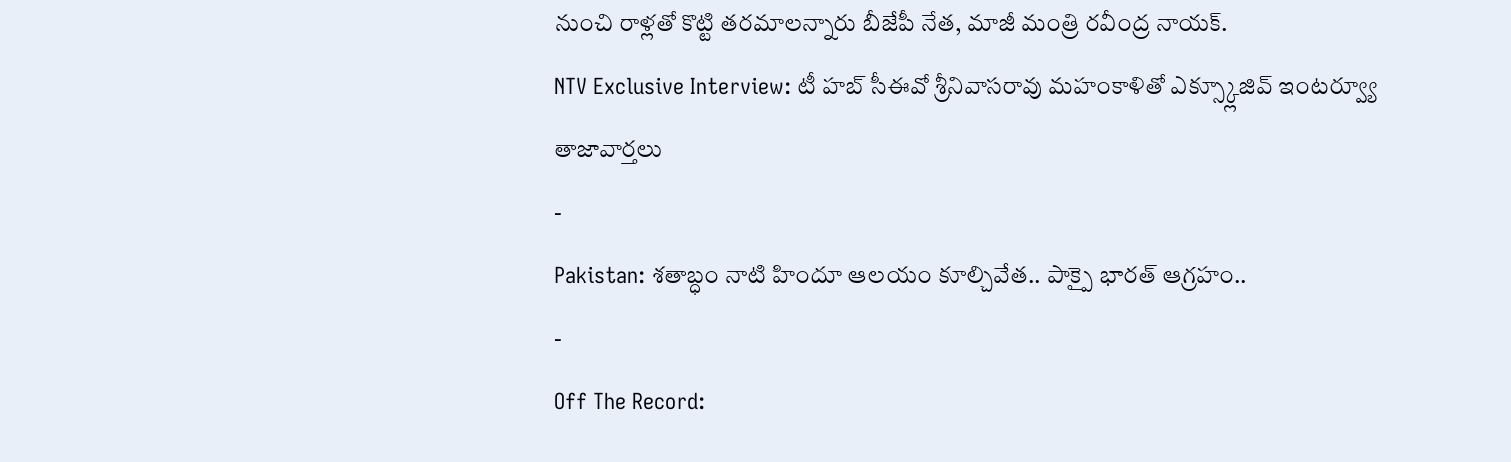నుంచి రాళ్లతో కొట్టి తరమాలన్నారు బీజేపీ నేత, మాజీ మంత్రి రవీంద్ర నాయక్.
NTV Exclusive Interview: టీ హబ్ సీఈవో శ్రీనివాసరావు మహంకాళితో ఎక్స్క్లూజివ్ ఇంటర్వ్యూ
తాజావార్తలు
-
Pakistan: శతాబ్ధం నాటి హిందూ ఆలయం కూల్చివేత.. పాక్పై భారత్ ఆగ్రహం..
-
Off The Record: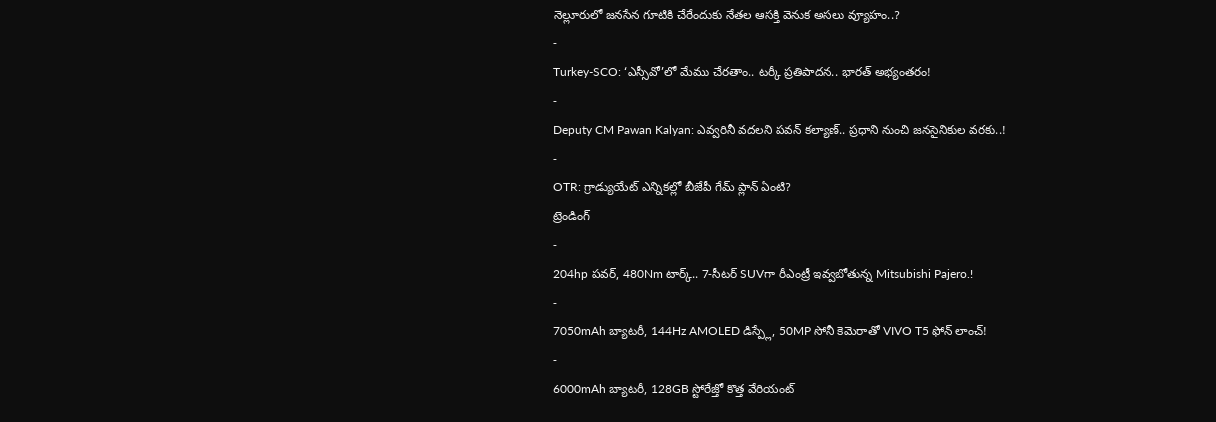నెల్లూరులో జనసేన గూటికి చేరేందుకు నేతల ఆసక్తి వెనుక అసలు వ్యూహం..?
-
Turkey-SCO: ‘ఎస్సీవో’లో మేము చేరతాం.. టర్కీ ప్రతిపాదన.. భారత్ అభ్యంతరం!
-
Deputy CM Pawan Kalyan: ఎవ్వరినీ వదలని పవన్ కల్యాణ్.. ప్రధాని నుంచి జనసైనికుల వరకు..!
-
OTR: గ్రాడ్యుయేట్ ఎన్నికల్లో బీజేపీ గేమ్ ప్లాన్ ఏంటి?
ట్రెండింగ్
-
204hp పవర్, 480Nm టార్క్.. 7-సీటర్ SUVగా రీఎంట్రీ ఇవ్వబోతున్న Mitsubishi Pajero.!
-
7050mAh బ్యాటరీ, 144Hz AMOLED డిస్ప్లే, 50MP సోనీ కెమెరాతో VIVO T5 ఫోన్ లాంచ్!
-
6000mAh బ్యాటరీ, 128GB స్టోరేజ్తో కొత్త వేరియంట్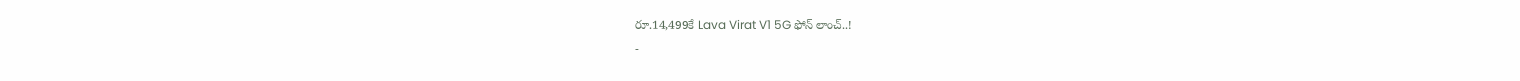రూ.14,499కే Lava Virat V1 5G ఫోన్ లాంచ్..!
-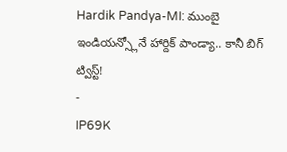Hardik Pandya-MI: ముంబై ఇండియన్స్లోనే హార్దిక్ పాండ్యా.. కానీ బిగ్ ట్విస్ట్!
-
IP69K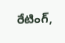రేటింగ్,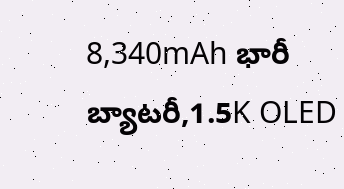8,340mAh భారీ బ్యాటరీ,1.5K OLED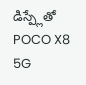డిస్ప్లేతో POCO X8 5G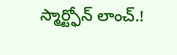స్మార్ట్ఫోన్ లాంచ్.!